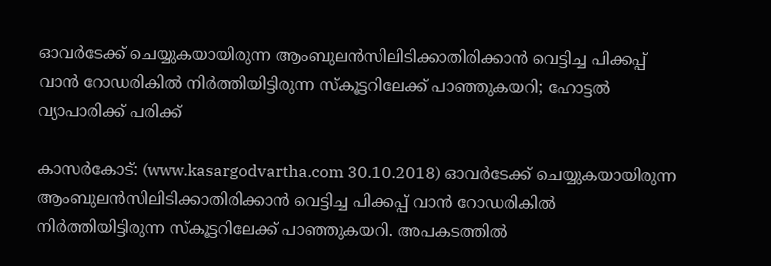ഓവര്‍ടേക്ക് ചെയ്യുകയായിരുന്ന ആംബുലന്‍സിലിടിക്കാതിരിക്കാന്‍ വെട്ടിച്ച പിക്കപ്പ് വാന്‍ റോഡരികില്‍ നിര്‍ത്തിയിട്ടിരുന്ന സ്‌കൂട്ടറിലേക്ക് പാഞ്ഞുകയറി; ഹോട്ടല്‍ വ്യാപാരിക്ക് പരിക്ക്

കാസര്‍കോട്: (www.kasargodvartha.com 30.10.2018) ഓവര്‍ടേക്ക് ചെയ്യുകയായിരുന്ന ആംബുലന്‍സിലിടിക്കാതിരിക്കാന്‍ വെട്ടിച്ച പിക്കപ്പ് വാന്‍ റോഡരികില്‍ നിര്‍ത്തിയിട്ടിരുന്ന സ്‌കൂട്ടറിലേക്ക് പാഞ്ഞുകയറി. അപകടത്തില്‍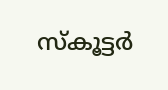സ്‌കൂട്ടര്‍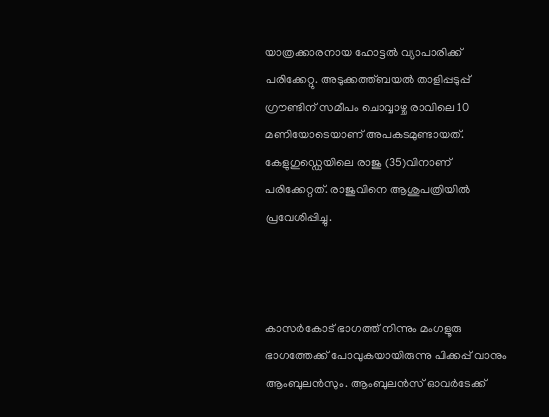യാത്രക്കാരനായ ഹോട്ടല്‍ വ്യാപാരിക്ക് പരിക്കേറ്റു. അടുക്കത്ത്ബയല്‍ താളിപ്പടുപ്പ് ഗ്രൗണ്ടിന് സമീപം ചൊവ്വാഴ്ച രാവിലെ 10 മണിയോടെയാണ് അപകടമുണ്ടായത്. കേളുഗുഡ്ഡെയിലെ രാജു (35)വിനാണ് പരിക്കേറ്റത്. രാജുവിനെ ആശുപത്രിയില്‍ പ്രവേശിപ്പിച്ചു.



കാസര്‍കോട് ഭാഗത്ത് നിന്നും മംഗളൂരു ഭാഗത്തേക്ക് പോവുകയായിരുന്നു പിക്കപ്പ് വാനും ആംബുലന്‍സും. ആംബുലന്‍സ് ഓവര്‍ടേക്ക്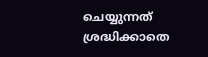ചെയ്യുന്നത് ശ്രദ്ധിക്കാതെ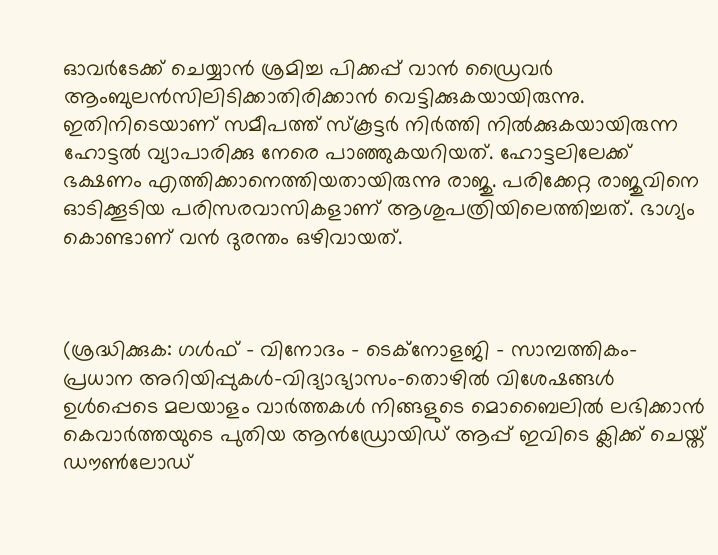ഓവര്‍ടേക്ക് ചെയ്യാന്‍ ശ്രമിച്ച പിക്കപ്പ് വാന്‍ ഡ്രൈവര്‍ ആംബുലന്‍സിലിടിക്കാതിരിക്കാന്‍ വെട്ടിക്കുകയായിരുന്നു. ഇതിനിടെയാണ് സമീപത്ത് സ്‌കൂട്ടര്‍ നിര്‍ത്തി നില്‍ക്കുകയായിരുന്ന ഹോട്ടല്‍ വ്യാപാരിക്കു നേരെ പാഞ്ഞുകയറിയത്. ഹോട്ടലിലേക്ക് ഭക്ഷണം എത്തിക്കാനെത്തിയതായിരുന്നു രാജു. പരിക്കേറ്റ രാജുവിനെ ഓടിക്കൂടിയ പരിസരവാസികളാണ് ആശുപത്രിയിലെത്തിച്ചത്. ഭാഗ്യം കൊണ്ടാണ് വന്‍ ദുരന്തം ഒഴിവായത്.



(ശ്രദ്ധിക്കുക: ഗൾഫ് - വിനോദം - ടെക്നോളജി - സാമ്പത്തികം- പ്രധാന അറിയിപ്പുകൾ-വിദ്യാഭ്യാസം-തൊഴിൽ വിശേഷങ്ങൾ ഉൾപ്പെടെ മലയാളം വാർത്തകൾ നിങ്ങളുടെ മൊബൈലിൽ ലഭിക്കാൻ കെവാർത്തയുടെ പുതിയ ആൻഡ്രോയിഡ് ആപ്പ് ഇവിടെ ക്ലിക്ക് ചെയ്ത് ഡൗൺലോഡ്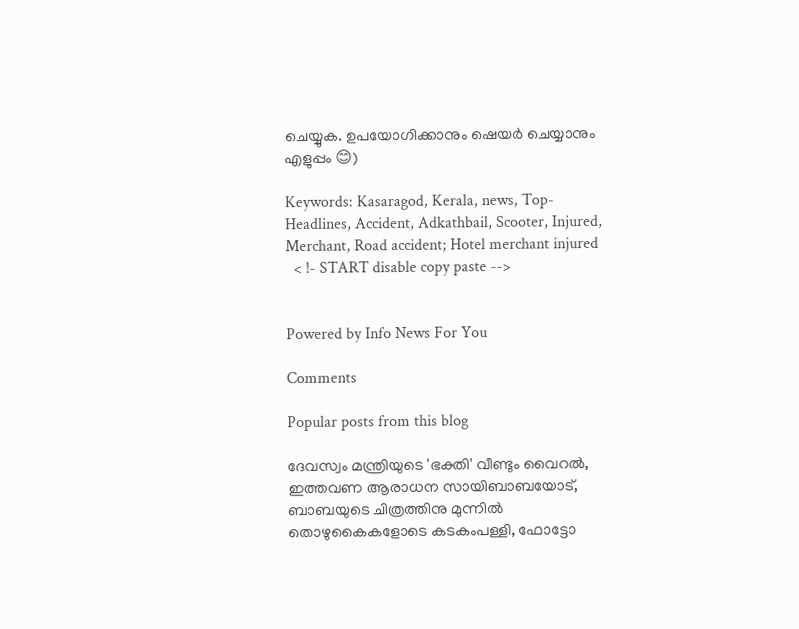ചെയ്യുക. ഉപയോഗിക്കാനും ഷെയർ ചെയ്യാനും എളുപ്പം 😊)

Keywords: Kasaragod, Kerala, news, Top-Headlines, Accident, Adkathbail, Scooter, Injured, Merchant, Road accident; Hotel merchant injured
  < !- START disable copy paste -->


Powered by Info News For You

Comments

Popular posts from this blog

ദേവസ്വം മന്ത്രിയുടെ 'ഭക്തി' വീണ്ടും വൈറല്‍, ഇത്തവണ ആരാധന സായിബാബയോട്, ബാബയുടെ ചിത്രത്തിനു മുന്നില്‍ തൊഴുകൈകളോടെ കടകംപള്ളി, ഫോട്ടോ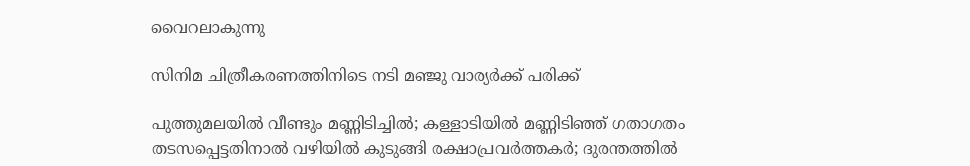വൈറലാകുന്നു

സിനിമ ചിത്രീകരണത്തിനിടെ നടി മഞ്ജു വാര്യര്‍ക്ക് പരിക്ക്

പുത്തുമലയില്‍ വീണ്ടും മണ്ണിടിച്ചില്‍; കള്ളാടിയില്‍ മണ്ണിടിഞ്ഞ് ഗതാഗതം തടസപ്പെട്ടതിനാല്‍ വഴിയില്‍ കുടുങ്ങി രക്ഷാപ്രവര്‍ത്തകര്‍; ദുരന്തത്തില്‍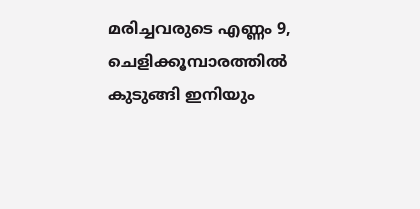മരിച്ചവരുടെ എണ്ണം 9, ചെളിക്കൂമ്പാരത്തില്‍ കുടുങ്ങി ഇനിയും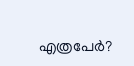എത്രപേര്‍?